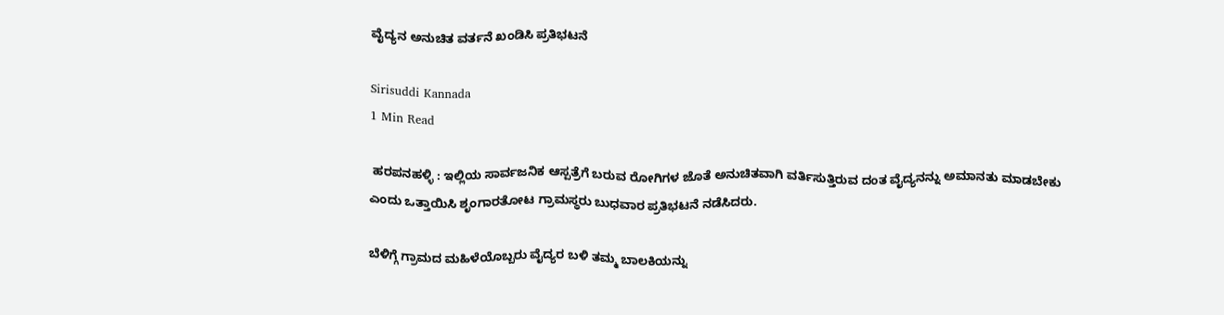ವೈದ್ಯನ ಅನುಚಿತ ವರ್ತನೆ ಖಂಡಿಸಿ ಪ್ರತಿಭಟನೆ

Sirisuddi Kannada
1 Min Read

 ಹರಪನಹಳ್ಳಿ : ಇಲ್ಲಿಯ ಸಾರ್ವಜನಿಕ ಆಸ್ಪತ್ರೆಗೆ ಬರುವ ರೋಗಿಗಳ ಜೊತೆ ಅನುಚಿತವಾಗಿ ವರ್ತಿಸುತ್ತಿರುವ ದಂತ ವೈದ್ಯನನ್ನು ಅಮಾನತು ಮಾಡಬೇಕು ಎಂದು ಒತ್ತಾಯಿಸಿ ಶೃಂಗಾರತೋಟ ಗ್ರಾಮಸ್ಥರು ಬುಧವಾರ ಪ್ರತಿಭಟನೆ ನಡೆಸಿದರು.

ಬೆಳಿಗ್ಗೆ ಗ್ರಾಮದ ಮಹಿಳೆಯೊಬ್ಬರು ವೈದ್ಯರ ಬಳಿ ತಮ್ಮ ಬಾಲಕಿಯನ್ನು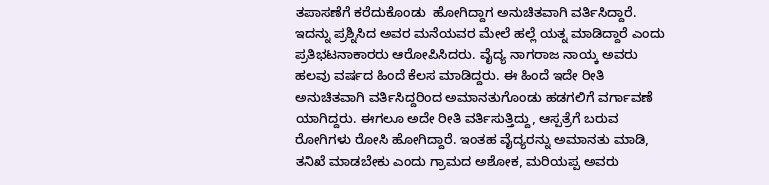ತಪಾಸಣೆಗೆ ಕರೆದುಕೊಂಡು  ಹೋಗಿದ್ದಾಗ ಅನುಚಿತವಾಗಿ ವರ್ತಿಸಿದ್ದಾರೆ. ಇದನ್ನು ಪ್ರಶ್ನಿಸಿದ ಅವರ ಮನೆಯವರ ಮೇಲೆ ಹಲ್ಲೆ ಯತ್ನ ಮಾಡಿದ್ದಾರೆ ಎಂದು ಪ್ರತಿಭಟನಾಕಾರರು ಆರೋಪಿಸಿದರು. ವೈದ್ಯ ನಾಗರಾಜ ನಾಯ್ಕ ಅವರು ಹಲವು ವರ್ಷದ ಹಿಂದೆ ಕೆಲಸ ಮಾಡಿದ್ದರು. ಈ ಹಿಂದೆ ಇದೇ ರೀತಿ ಅನುಚಿತವಾಗಿ ವರ್ತಿಸಿದ್ದರಿಂದ ಅಮಾನತುಗೊಂಡು ಹಡಗಲಿಗೆ ವರ್ಗಾವಣೆ ಯಾಗಿದ್ದರು. ಈಗಲೂ ಅದೇ ರೀತಿ ವರ್ತಿಸುತ್ತಿದ್ದು, ಆಸ್ಪತ್ರೆಗೆ ಬರುವ ರೋಗಿಗಳು ರೋಸಿ ಹೋಗಿದ್ದಾರೆ. ಇಂತಹ ವೈದ್ಯರನ್ನು ಅಮಾನತು ಮಾಡಿ, ತನಿಖೆ ಮಾಡಬೇಕು ಎಂದು ಗ್ರಾಮದ ಅಶೋಕ, ಮರಿಯಪ್ಪ ಅವರು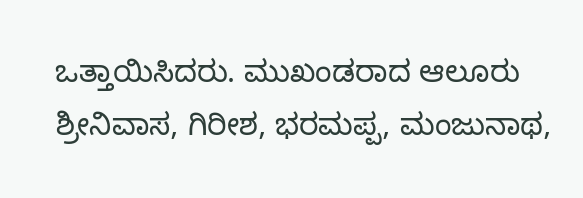ಒತ್ತಾಯಿಸಿದರು. ಮುಖಂಡರಾದ ಆಲೂರು ಶ್ರೀನಿವಾಸ, ಗಿರೀಶ, ಭರಮಪ್ಪ, ಮಂಜುನಾಥ,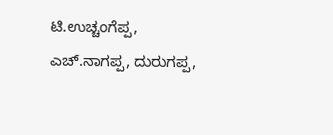ಟಿ.ಉಚ್ಚಂಗೆಪ್ಪ, ಎಚ್.ನಾಗಪ್ಪ, ದುರುಗಪ್ಪ,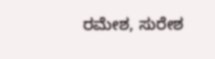ರಮೇಶ, ಸುರೇಶ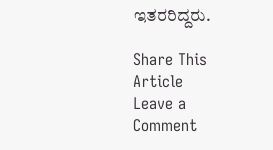ಇತರರಿದ್ದರು.

Share This Article
Leave a Comment